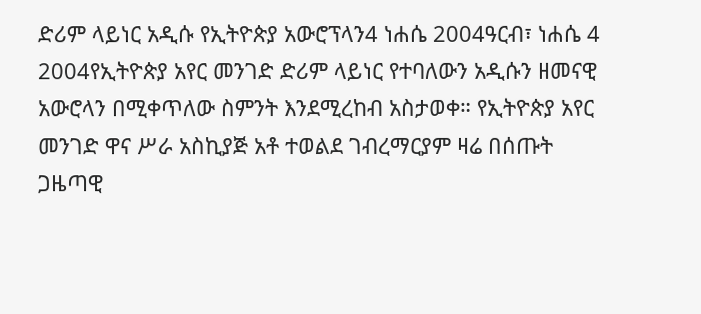ድሪም ላይነር አዲሱ የኢትዮጵያ አውሮፕላን4 ነሐሴ 2004ዓርብ፣ ነሐሴ 4 2004የኢትዮጵያ አየር መንገድ ድሪም ላይነር የተባለውን አዲሱን ዘመናዊ አውሮላን በሚቀጥለው ስምንት እንደሚረከብ አስታወቀ። የኢትዮጵያ አየር መንገድ ዋና ሥራ አስኪያጅ አቶ ተወልደ ገብረማርያም ዛሬ በሰጡት ጋዜጣዊ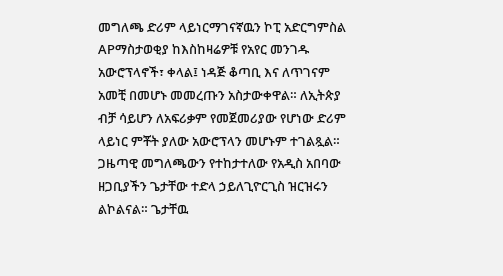መግለጫ ድሪም ላይነርማገናኛዉን ኮፒ አድርግምስል APማስታወቂያ ከእስከዛሬዎቹ የአየር መንገዱ አውሮፕላኖች፣ ቀላል፤ ነዳጅ ቆጣቢ እና ለጥገናም አመቺ በመሆኑ መመረጡን አስታውቀዋል። ለኢትጵያ ብቻ ሳይሆን ለአፍሪቃም የመጀመሪያው የሆነው ድሪም ላይነር ምቾት ያለው አውሮፕላን መሆኑም ተገልጿል። ጋዜጣዊ መግለጫውን የተከታተለው የአዲስ አበባው ዘጋቢያችን ጌታቸው ተድላ ኃይለጊዮርጊስ ዝርዝሩን ልኮልናል። ጌታቸዉ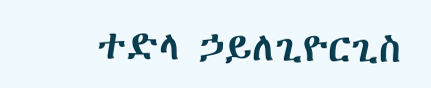ተድላ ኃይለጊዮርጊስ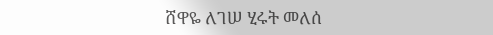ሸዋዬ ለገሠ ሂሩት መለሰ